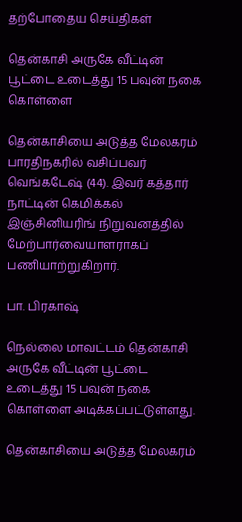தற்போதைய செய்திகள்

தென்காசி அருகே வீட்டின் பூட்டை உடைத்து 15 பவுன் நகை கொள்ளை

தென்காசியை அடுத்த மேலகரம் பாரதிநகரில் வசிப்பவர் வெங்கடேஷ் (44). இவர் கத்தார் நாட்டின் கெமிக்கல் இஞ்சினியரிங் நிறுவனத்தில் மேற்பார்வையாளராகப் பணியாற்றுகிறார்.

பா. பிரகாஷ்

நெல்லை மாவட்டம் தென்காசி அருகே வீட்டின் பூட்டை உடைத்து 15 பவுன் நகை கொள்ளை அடிக்கப்பட்டுள்ளது.

தென்காசியை அடுத்த மேலகரம்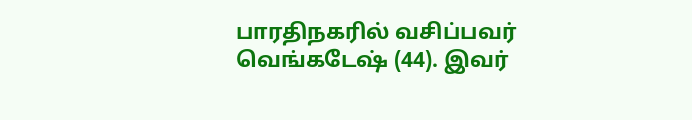பாரதிநகரில் வசிப்பவர் வெங்கடேஷ் (44). இவர்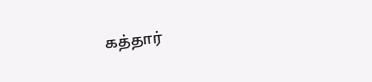கத்தார்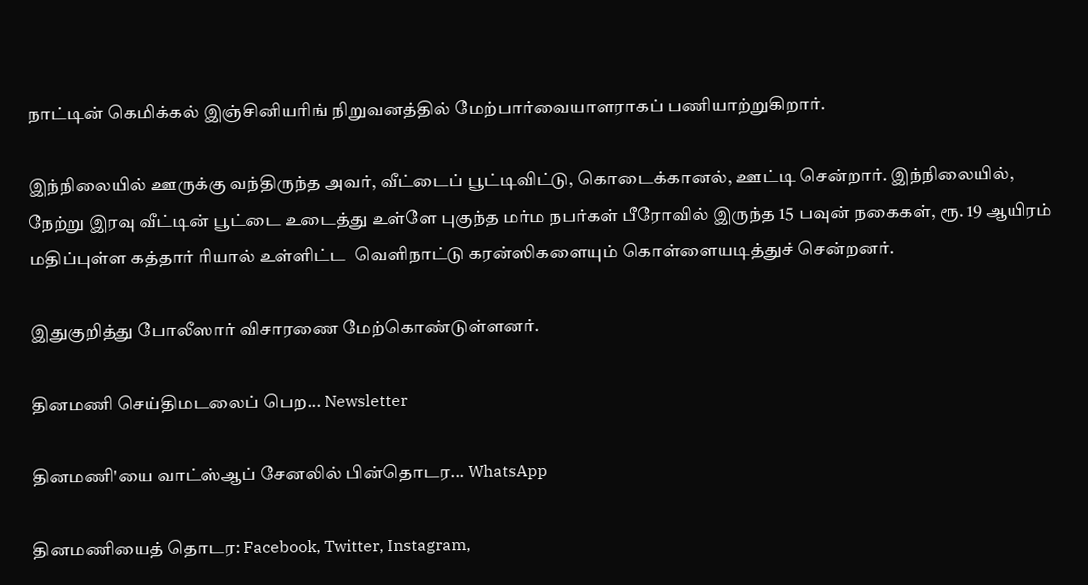நாட்டின் கெமிக்கல் இஞ்சினியரிங் நிறுவனத்தில் மேற்பார்வையாளராகப் பணியாற்றுகிறார்.

இந்நிலையில் ஊருக்கு வந்திருந்த அவர், வீட்டைப் பூட்டிவிட்டு, கொடைக்கானல், ஊட்டி சென்றார். இந்நிலையில், நேற்று இரவு வீட்டின் பூட்டை உடைத்து உள்ளே புகுந்த மர்ம நபர்கள் பீரோவில் இருந்த 15 பவுன் நகைகள், ரூ. 19 ஆயிரம் மதிப்புள்ள கத்தார் ரியால் உள்ளிட்ட  வெளிநாட்டு கரன்ஸிகளையும் கொள்ளையடித்துச் சென்றனர்.

இதுகுறித்து போலீஸார் விசாரணை மேற்கொண்டுள்ளனர்.

தினமணி செய்திமடலைப் பெற... Newsletter

தினமணி'யை வாட்ஸ்ஆப் சேனலில் பின்தொடர... WhatsApp

தினமணியைத் தொடர: Facebook, Twitter, Instagram,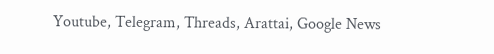Youtube, Telegram, Threads, Arattai, Google News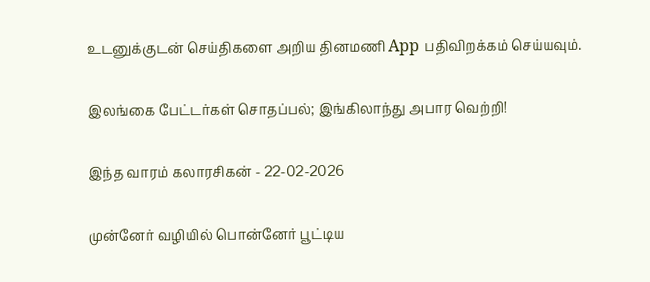உடனுக்குடன் செய்திகளை அறிய தினமணி App பதிவிறக்கம் செய்யவும்.

இலங்கை பேட்டர்கள் சொதப்பல்; இங்கிலாந்து அபார வெற்றி!

இந்த வாரம் கலாரசிகன் - 22-02-2026

முன்னேர் வழியில் பொன்னேர் பூட்டிய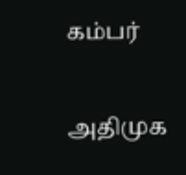கம்பர்

அதிமுக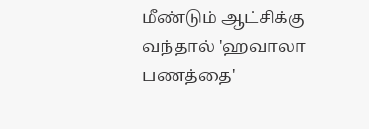மீண்டும் ஆட்சிக்கு வந்தால் 'ஹவாலா பணத்தை'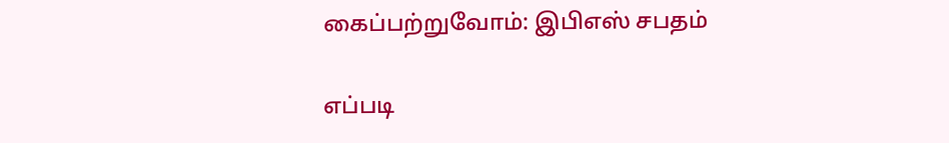கைப்பற்றுவோம்: இபிஎஸ் சபதம்

எப்படி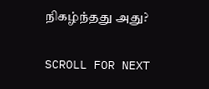நிகழ்ந்தது அது?

SCROLL FOR NEXT